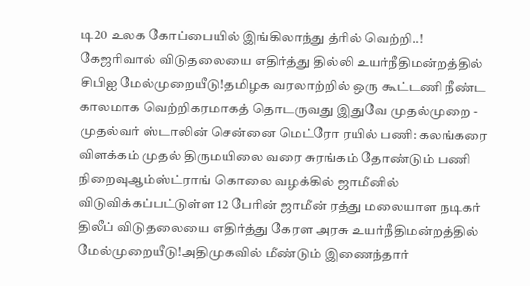டி20 உலக கோப்பையில் இங்கிலாந்து த்ரில் வெற்றி..! கேஜரிவால் விடுதலையை எதிர்த்து தில்லி உயர்நீதிமன்றத்தில் சிபிஐ மேல்முறையீடு!தமிழக வரலாற்றில் ஒரு கூட்டணி நீண்ட காலமாக வெற்றிகரமாகத் தொடருவது இதுவே முதல்முறை - முதல்வர் ஸ்டாலின் சென்னை மெட்ரோ ரயில் பணி: கலங்கரை விளக்கம் முதல் திருமயிலை வரை சுரங்கம் தோண்டும் பணி நிறைவுஆம்ஸ்ட்ராங் கொலை வழக்கில் ஜாமீனில் விடுவிக்கப்பட்டுள்ள 12 பேரின் ஜாமீன் ரத்து மலையாள நடிகர் திலீப் விடுதலையை எதிர்த்து கேரள அரசு உயர்நீதிமன்றத்தில் மேல்முறையீடு!அதிமுகவில் மீண்டும் இணைந்தார்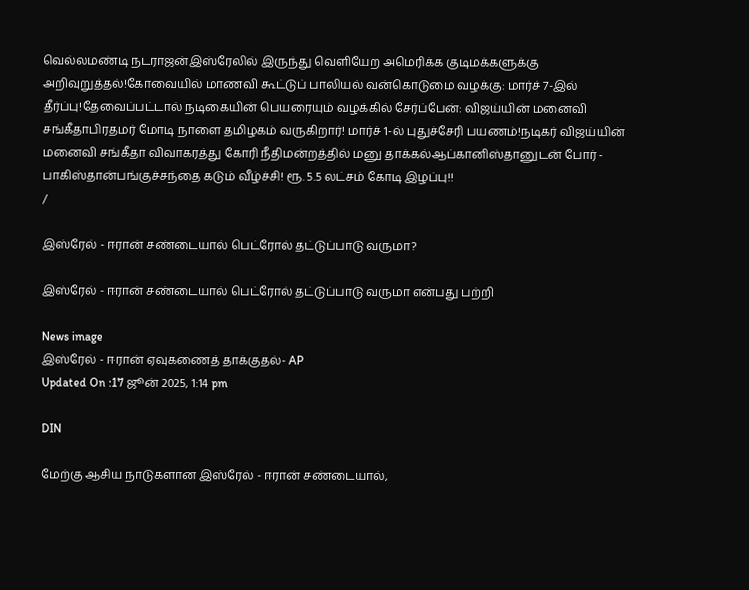வெல்லமண்டி நடராஜன்இஸ்ரேலில் இருந்து வெளியேற அமெரிக்க குடிமக்களுக்கு அறிவுறுத்தல்!கோவையில் மாணவி கூட்டுப் பாலியல் வன்கொடுமை வழக்கு: மார்ச் 7-இல் தீர்ப்பு!தேவைப்பட்டால் நடிகையின் பெயரையும் வழக்கில் சேர்ப்பேன்: விஜய்யின் மனைவி சங்கீதாபிரதமர் மோடி நாளை தமிழகம் வருகிறார்! மார்ச் 1-ல் புதுச்சேரி பயணம்!நடிகர் விஜய்யின் மனைவி சங்கீதா விவாகரத்து கோரி நீதிமன்றத்தில் மனு தாக்கல்ஆப்கானிஸ்தானுடன் போர் - பாகிஸ்தான்பங்குச்சந்தை கடும் வீழ்ச்சி! ரூ. 5.5 லட்சம் கோடி இழப்பு!!
/

இஸ்ரேல் - ஈரான் சண்டையால் பெட்ரோல் தட்டுப்பாடு வருமா?

இஸ்ரேல் - ஈரான் சண்டையால் பெட்ரோல் தட்டுப்பாடு வருமா என்பது பற்றி

News image
இஸ்ரேல் - ஈரான் ஏவுகணைத் தாக்குதல்- AP
Updated On :17 ஜூன் 2025, 1:14 pm

DIN

மேற்கு ஆசிய நாடுகளான இஸ்ரேல் - ஈரான் சண்டையால்,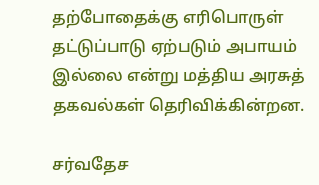தற்போதைக்கு எரிபொருள் தட்டுப்பாடு ஏற்படும் அபாயம் இல்லை என்று மத்திய அரசுத் தகவல்கள் தெரிவிக்கின்றன.

சர்வதேச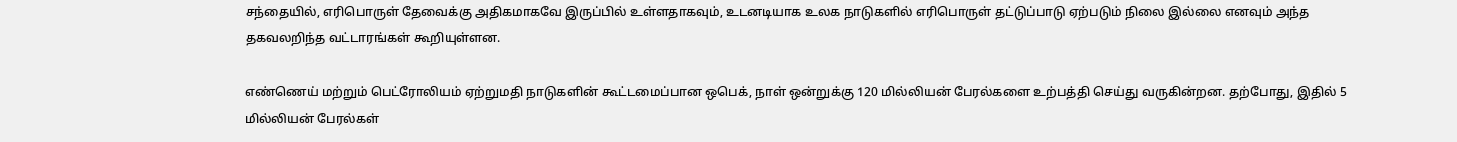சந்தையில், எரிபொருள் தேவைக்கு அதிகமாகவே இருப்பில் உள்ளதாகவும், உடனடியாக உலக நாடுகளில் எரிபொருள் தட்டுப்பாடு ஏற்படும் நிலை இல்லை எனவும் அந்த தகவலறிந்த வட்டாரங்கள் கூறியுள்ளன.

எண்ணெய் மற்றும் பெட்ரோலியம் ஏற்றுமதி நாடுகளின் கூட்டமைப்பான ஒபெக், நாள் ஒன்றுக்கு 120 மில்லியன் பேரல்களை உற்பத்தி செய்து வருகின்றன. தற்போது, இதில் 5 மில்லியன் பேரல்கள்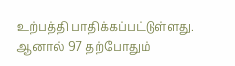உற்பத்தி பாதிக்கப்பட்டுள்ளது. ஆனால் 97 தற்போதும்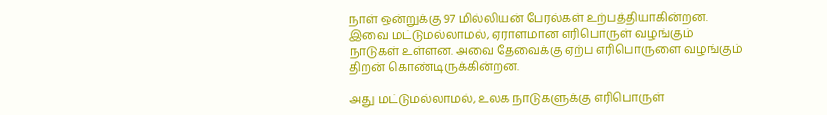நாள் ஒன்றுக்கு 97 மில்லியன் பேரல்கள் உற்பத்தியாகின்றன. இவை மட்டுமல்லாமல், ஏராளமான எரிபொருள் வழங்கும் நாடுகள் உள்ளன. அவை தேவைக்கு ஏற்ப எரிபொருளை வழங்கும் திறன் கொண்டிருக்கின்றன.

அது மட்டுமல்லாமல், உலக நாடுகளுக்கு எரிபொருள்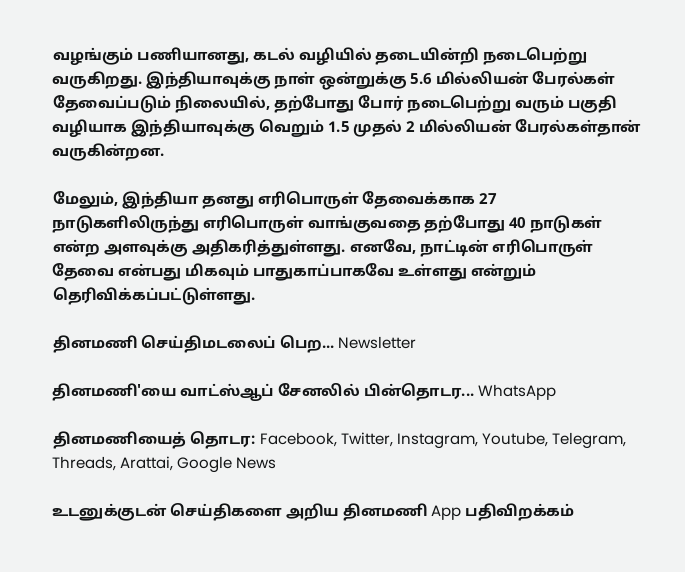வழங்கும் பணியானது, கடல் வழியில் தடையின்றி நடைபெற்று வருகிறது. இந்தியாவுக்கு நாள் ஒன்றுக்கு 5.6 மில்லியன் பேரல்கள் தேவைப்படும் நிலையில், தற்போது போர் நடைபெற்று வரும் பகுதி வழியாக இந்தியாவுக்கு வெறும் 1.5 முதல் 2 மில்லியன் பேரல்கள்தான் வருகின்றன.

மேலும், இந்தியா தனது எரிபொருள் தேவைக்காக 27 நாடுகளிலிருந்து எரிபொருள் வாங்குவதை தற்போது 40 நாடுகள் என்ற அளவுக்கு அதிகரித்துள்ளது. எனவே, நாட்டின் எரிபொருள் தேவை என்பது மிகவும் பாதுகாப்பாகவே உள்ளது என்றும் தெரிவிக்கப்பட்டுள்ளது.

தினமணி செய்திமடலைப் பெற... Newsletter

தினமணி'யை வாட்ஸ்ஆப் சேனலில் பின்தொடர... WhatsApp

தினமணியைத் தொடர: Facebook, Twitter, Instagram, Youtube, Telegram, Threads, Arattai, Google News

உடனுக்குடன் செய்திகளை அறிய தினமணி App பதிவிறக்கம்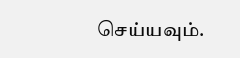செய்யவும்.